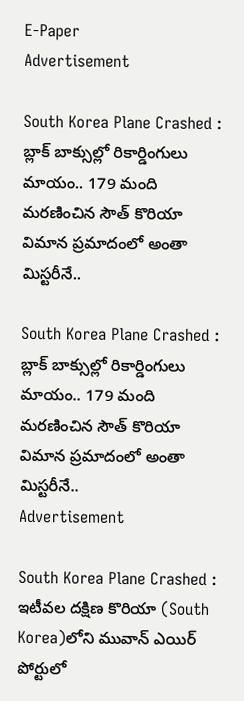E-Paper
Advertisement

South Korea Plane Crashed : బ్లాక్ బాక్సుల్లో రికార్డింగులు మాయం.. 179 మంది మరణించిన సౌత్ కొరియా విమాన ప్రమాదంలో అంతా మిస్టరీనే..

South Korea Plane Crashed : బ్లాక్ బాక్సుల్లో రికార్డింగులు మాయం.. 179 మంది మరణించిన సౌత్ కొరియా విమాన ప్రమాదంలో అంతా మిస్టరీనే..
Advertisement

South Korea Plane Crashed : ఇటీవల దక్షిణ కొరియా (South Korea)లోని మువాన్‌ ఎయిర్ పోర్టులో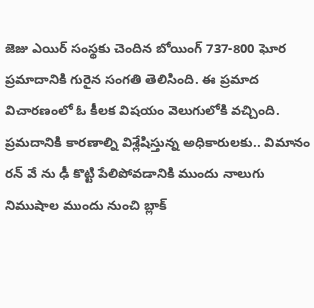జెజు ఎయిర్ సంస్థకు చెందిన బోయింగ్ 737-800 ఘోర ప్రమాదానికి గురైన సంగతి తెలిసింది. ఈ ప్రమాద విచారణంలో ఓ కీలక విషయం వెలుగులోకి వచ్చింది. ప్రమదానికి కారణాల్ని విశ్లేషిస్తున్న అధికారులకు.. విమానం రన్ వే ను ఢీ కొట్టి పేలిపోవడానికి ముందు నాలుగు నిముషాల ముందు నుంచి బ్లాక్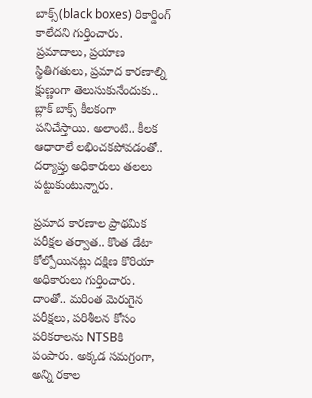బాక్స్‌(black boxes) రికార్డింగ్ కాలేదని గుర్తించారు. ప్రమాదాలు, ప్రయాణ స్థితిగతులు, ప్రమాద కారణాల్ని క్షుణ్ణంగా తెలుసుకునేందుకు.. బ్లాక్ బాక్స్ కీలకంగా పనిచేస్తాయి. అలాంటి.. కీలక ఆధారాలే లభించకపోవడంతో.. దర్యాప్తు అధికారులు తలలు పట్టుకుంటున్నారు.

ప్రమాద కారణాల ప్రాథమిక పరీక్షల తర్వాత.. కొంత డేటా కోల్పోయినట్లు దక్షిణ కొరియా అధికారులు గుర్తించారు. దాంతో.. మరింత మెరుగైన పరీక్షలు, పరిశీలన కోసం పరికరాలను NTSBకి పంపారు. అక్కడ సమగ్రంగా, అన్ని రకాల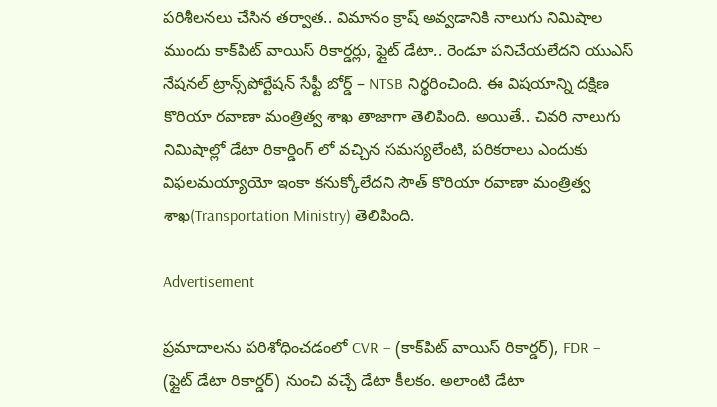పరిశీలనలు చేసిన తర్వాత.. విమానం క్రాష్‌ అవ్వడానికి నాలుగు నిమిషాల ముందు కాక్‌పిట్ వాయిస్ రికార్డర్లు, ఫ్లైట్ డేటా.. రెండూ పనిచేయలేదని యుఎస్ నేషనల్ ట్రాన్స్‌పోర్టేషన్ సేఫ్టీ బోర్డ్ – NTSB నిర్థరించింది. ఈ విషయాన్ని దక్షిణ కొరియా రవాణా మంత్రిత్వ శాఖ తాజాగా తెలిపింది. అయితే.. చివరి నాలుగు నిమిషాల్లో డేటా రికార్డింగ్ లో వచ్చిన సమస్యలేంటి, పరికరాలు ఎందుకు విఫలమయ్యాయో ఇంకా కనుక్కోలేదని సౌత్ కొరియా రవాణా మంత్రిత్వ శాఖ(Transportation Ministry) తెలిపింది.

Advertisement

ప్రమాదాలను పరిశోధించడంలో CVR – (కాక్‌పిట్ వాయిస్ రికార్డర్), FDR – (ఫ్లైట్ డేటా రికార్డర్) నుంచి వచ్చే డేటా కీలకం. అలాంటి డేటా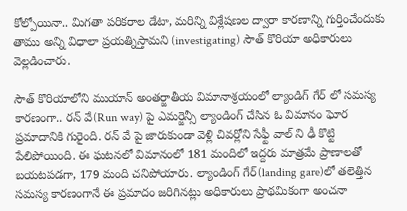కోల్పోయినా.. మిగతా పరికరాల డేటా, మరిన్ని విశ్లేషణల ద్వారా కారణాన్ని గుర్తించేందుకు తాము అన్ని విధాలా ప్రయత్నిస్తామని (investigating) సౌత్ కొరియా అధికారులు వెల్లడించారు.

సౌత్ కొరియాలోని ముయాన్‌‌ అంతర్జాతీయ విమానాశ్రయంలో ల్యాండిగ్ గేర్ లో సమస్య కారణంగా.. రన్ వే(Run way) పై ఎమర్జెన్సీ ల్యాండింగ్ చేసిన ఓ విమానం ఘోర ప్రమాదానికి గురైంది. రన్ వే పై జారుకుండా వెళ్లి చివర్లోని సేఫ్టీ వాల్ ని ఢీ కొట్టి పేలిపోయింది. ఈ ఘటనలో విమానంలో 181 మందిలో ఇద్దరు మాత్రమే ప్రాణాలతో బయటపడగా, 179 మంది చనిపోయారు. ల్యాండింగ్ గేర్(landing gare)లో తలెత్తిన సమస్య కారణంగానే ఈ ప్రమాదం జరిగినట్లు అధికారులు ప్రాథమికంగా అంచనా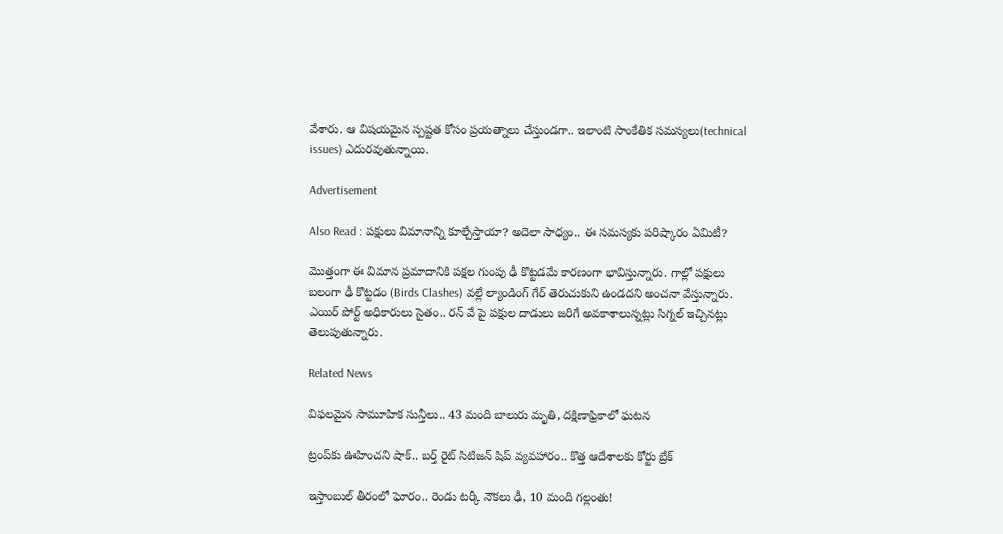వేశారు. ఆ విషయమైన స్పష్టత కోసం ప్రయత్నాలు చేస్తుండగా.. ఇలాంటి సాంకేతిక సమస్యలు(technical issues) ఎదురవుతున్నాయి.

Advertisement

Also Read : పక్షులు విమానాన్ని కూల్చేస్తాయా? అదెలా సాధ్యం.. ఈ సమస్యకు పరిష్కారం ఏమిటీ?

మొత్తంగా ఈ విమాన ప్రమాదానికి పక్షల గుంపు ఢీ కొట్టడమే కారణంగా భావిస్తున్నారు. గాల్లో పక్షులు బలంగా ఢీ కొట్టడం (Birds Clashes) వల్లే ల్యాండింగ్ గేర్ తెరుచుకుని ఉండదని అంచనా వేస్తున్నారు. ఎయిర్ పోర్ట్ అధికారులు సైతం.. రన్ వే పై పక్షుల దాడులు జరిగే అవకాశాలున్నట్లు సిగ్నల్ ఇచ్చినట్లు తెలుపుతున్నారు.

Related News

విఫలమైన సామూహిక సున్తీలు.. 43 మంది బాలురు మృతి, దక్షిణాఫ్రికాలో ఘటన

ట్రంప్‌‌కు ఊహించని షాక్‌.. బర్త్ రైట్ సిటిజన్ షిప్ వ్యవహారం.. కొత్త ఆదేశాలకు కోర్టు బ్రేక్

ఇస్తాంబుల్ తీరంలో ఘోరం.. రెండు టర్కీ నౌకలు ఢీ, 10 మంది గల్లంతు!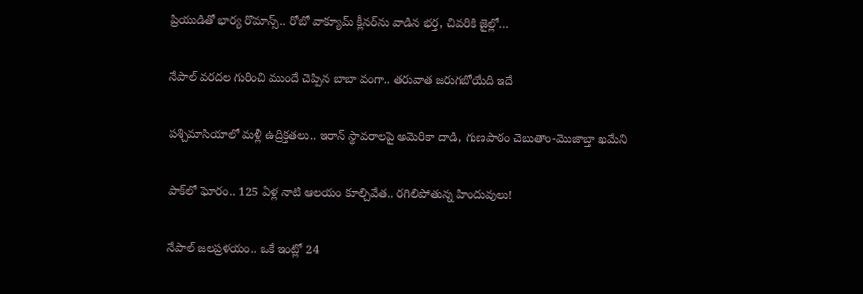ప్రియుడితో భార్య రొమాన్స్.. రోబో వాక్యూమ్ క్లీనర్‌ను వాడిన భర్త, చివరికి జైల్లో…

నేపాల్ వరదల గురించి ముందే చెప్పిన బాబా వంగా.. తరువాత జరుగబోయేది ఇదే

పశ్చిమాసియాలో మళ్లీ ఉద్రిక్తతలు.. ఇరాన్ స్థావరాలపై అమెరికా దాడి, గుణపాఠం చెబుతాం-మొజాబ్తా ఖమేని

పాక్‌లో ఘోరం.. 125 ఏళ్ల నాటి ఆలయం కూల్చివేత.. రగిలిపోతున్న హిందువులు!

నేపాల్ జలప్రళయం.. ఒకే ఇంట్లో 24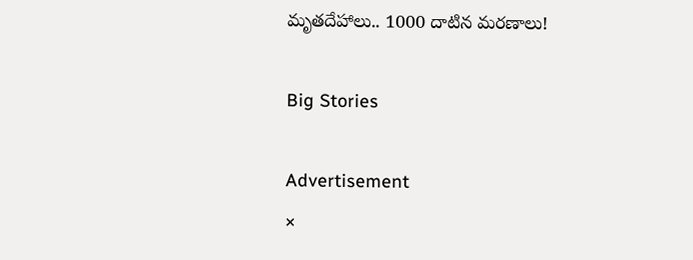మృతదేహాలు.. 1000 దాటిన మరణాలు!

Big Stories

Advertisement
×